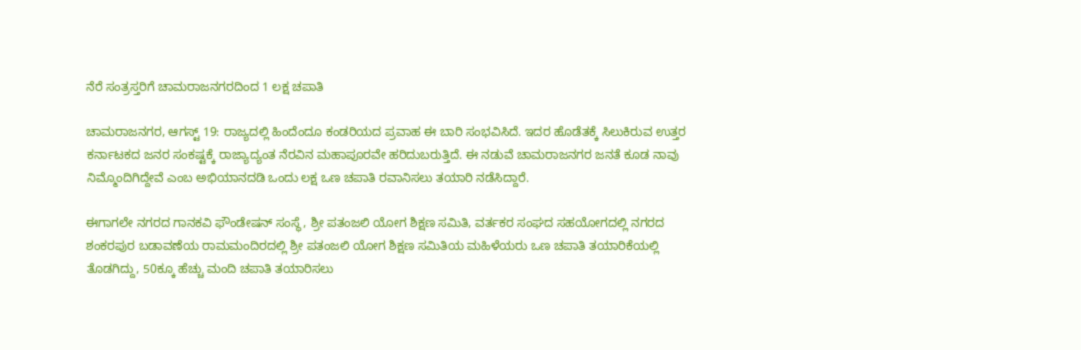ನೆರೆ ಸಂತ್ರಸ್ತರಿಗೆ ಚಾಮರಾಜನಗರದಿಂದ 1 ಲಕ್ಷ ಚಪಾತಿ

ಚಾಮರಾಜನಗರ, ಆಗಸ್ಟ್ 19: ರಾಜ್ಯದಲ್ಲಿ ಹಿಂದೆಂದೂ ಕಂಡರಿಯದ ಪ್ರವಾಹ ಈ ಬಾರಿ ಸಂಭವಿಸಿದೆ. ಇದರ ಹೊಡೆತಕ್ಕೆ ಸಿಲುಕಿರುವ ಉತ್ತರ ಕರ್ನಾಟಕದ ಜನರ ಸಂಕಷ್ಟಕ್ಕೆ ರಾಜ್ಯಾದ್ಯಂತ ನೆರವಿನ ಮಹಾಪೂರವೇ ಹರಿದುಬರುತ್ತಿದೆ. ಈ ನಡುವೆ ಚಾಮರಾಜನಗರ ಜನತೆ ಕೂಡ ನಾವು ನಿಮ್ಮೊಂದಿಗಿದ್ದೇವೆ ಎಂಬ ಅಭಿಯಾನದಡಿ ಒಂದು ಲಕ್ಷ ಒಣ ಚಪಾತಿ ರವಾನಿಸಲು ತಯಾರಿ ನಡೆಸಿದ್ದಾರೆ.

ಈಗಾಗಲೇ ನಗರದ ಗಾನಕವಿ ಫೌಂಡೇಷನ್ ಸಂಸ್ಥೆ, ಶ್ರೀ ಪತಂಜಲಿ ಯೋಗ ಶಿಕ್ಷಣ ಸಮಿತಿ, ವರ್ತಕರ ಸಂಘದ ಸಹಯೋಗದಲ್ಲಿ ನಗರದ ಶಂಕರಪುರ ಬಡಾವಣೆಯ ರಾಮಮಂದಿರದಲ್ಲಿ ಶ್ರೀ ಪತಂಜಲಿ ಯೋಗ ಶಿಕ್ಷಣ ಸಮಿತಿಯ ಮಹಿಳೆಯರು ಒಣ ಚಪಾತಿ ತಯಾರಿಕೆಯಲ್ಲಿ ತೊಡಗಿದ್ದು, 50ಕ್ಕೂ ಹೆಚ್ಚು ಮಂದಿ ಚಪಾತಿ ತಯಾರಿಸಲು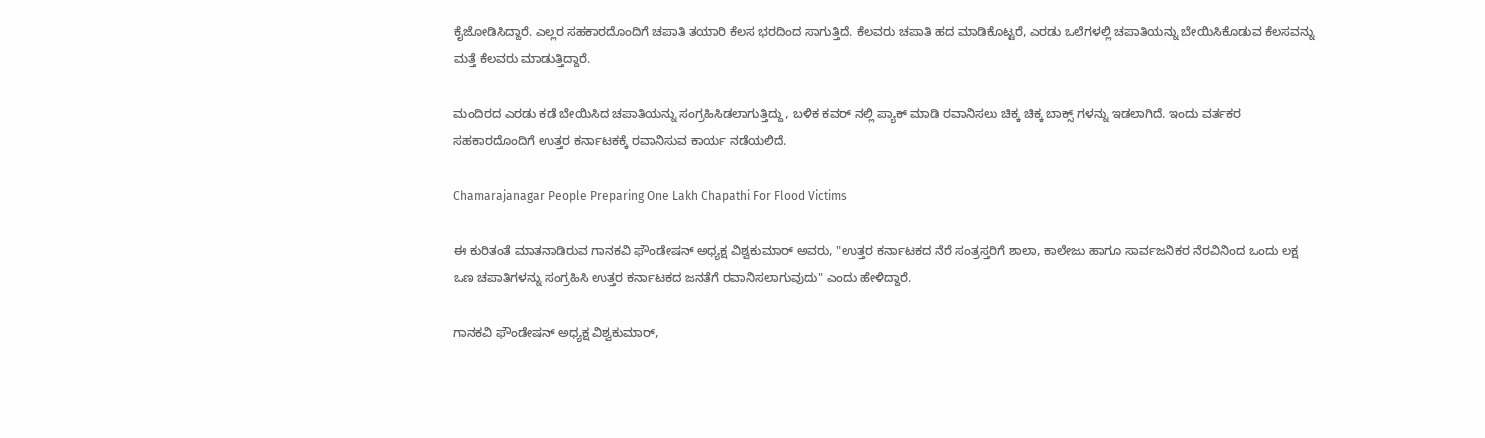ಕೈಜೋಡಿಸಿದ್ದಾರೆ. ಎಲ್ಲರ ಸಹಕಾರದೊಂದಿಗೆ ಚಪಾತಿ ತಯಾರಿ ಕೆಲಸ ಭರದಿಂದ ಸಾಗುತ್ತಿದೆ. ಕೆಲವರು ಚಪಾತಿ ಹದ ಮಾಡಿಕೊಟ್ಟರೆ, ಎರಡು ಒಲೆಗಳಲ್ಲಿ ಚಪಾತಿಯನ್ನು ಬೇಯಿಸಿಕೊಡುವ ಕೆಲಸವನ್ನು ಮತ್ತೆ ಕೆಲವರು ಮಾಡುತ್ತಿದ್ದಾರೆ.

ಮಂದಿರದ ಎರಡು ಕಡೆ ಬೇಯಿಸಿದ ಚಪಾತಿಯನ್ನು ಸಂಗ್ರಹಿಸಿಡಲಾಗುತ್ತಿದ್ದು, ಬಳಿಕ ಕವರ್ ನಲ್ಲಿ ಪ್ಯಾಕ್ ಮಾಡಿ ರವಾನಿಸಲು ಚಿಕ್ಕ ಚಿಕ್ಕ ಬಾಕ್ಸ್‌ ಗಳನ್ನು ಇಡಲಾಗಿದೆ. ಇಂದು ವರ್ತಕರ ಸಹಕಾರದೊಂದಿಗೆ ಉತ್ತರ ಕರ್ನಾಟಕಕ್ಕೆ ರವಾನಿಸುವ ಕಾರ್ಯ ನಡೆಯಲಿದೆ.

Chamarajanagar People Preparing One Lakh Chapathi For Flood Victims

ಈ ಕುರಿತಂತೆ ಮಾತನಾಡಿರುವ ಗಾನಕವಿ ಫೌಂಡೇಷನ್ ಅಧ್ಯಕ್ಷ ವಿಶ್ವಕುಮಾರ್ ಅವರು, "ಉತ್ತರ ಕರ್ನಾಟಕದ ನೆರೆ ಸಂತ್ರಸ್ತರಿಗೆ ಶಾಲಾ, ಕಾಲೇಜು ಹಾಗೂ ಸಾರ್ವಜನಿಕರ ನೆರವಿನಿಂದ ಒಂದು ಲಕ್ಷ ಒಣ ಚಪಾತಿಗಳನ್ನು ಸಂಗ್ರಹಿಸಿ ಉತ್ತರ ಕರ್ನಾಟಕದ ಜನತೆಗೆ ರವಾನಿಸಲಾಗುವುದು" ಎಂದು ಹೇಳಿದ್ದಾರೆ.

ಗಾನಕವಿ ಫೌಂಡೇಷನ್ ಅಧ್ಯಕ್ಷ ವಿಶ್ವಕುಮಾರ್,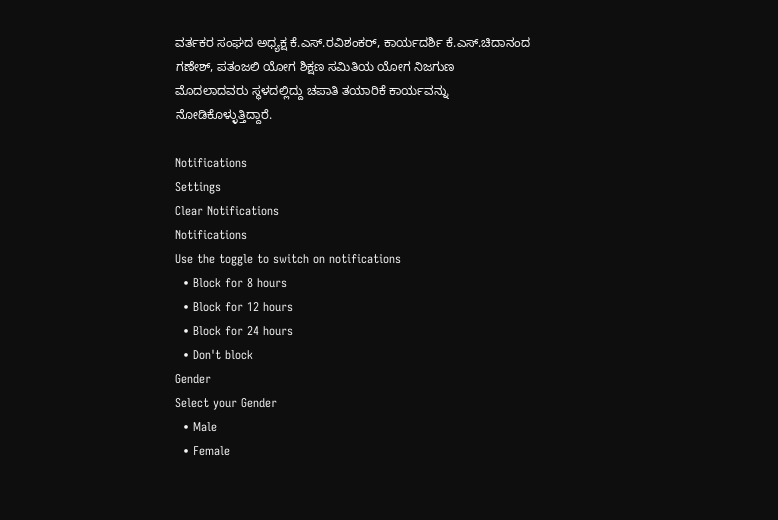ವರ್ತಕರ ಸಂಘದ ಅಧ್ಯಕ್ಷ ಕೆ.ಎಸ್.ರವಿಶಂಕರ್, ಕಾರ್ಯದರ್ಶಿ ಕೆ.ಎಸ್.ಚಿದಾನಂದ ಗಣೇಶ್, ಪತಂಜಲಿ ಯೋಗ ಶಿಕ್ಷಣ ಸಮಿತಿಯ ಯೋಗ ನಿಜಗುಣ ಮೊದಲಾದವರು ಸ್ಥಳದಲ್ಲಿದ್ದು ಚಪಾತಿ ತಯಾರಿಕೆ ಕಾರ್ಯವನ್ನು ನೋಡಿಕೊಳ್ಳುತ್ತಿದ್ದಾರೆ.

Notifications
Settings
Clear Notifications
Notifications
Use the toggle to switch on notifications
  • Block for 8 hours
  • Block for 12 hours
  • Block for 24 hours
  • Don't block
Gender
Select your Gender
  • Male
  • Female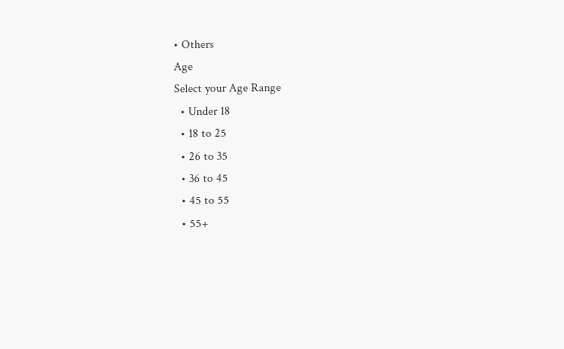• Others
Age
Select your Age Range
  • Under 18
  • 18 to 25
  • 26 to 35
  • 36 to 45
  • 45 to 55
  • 55+